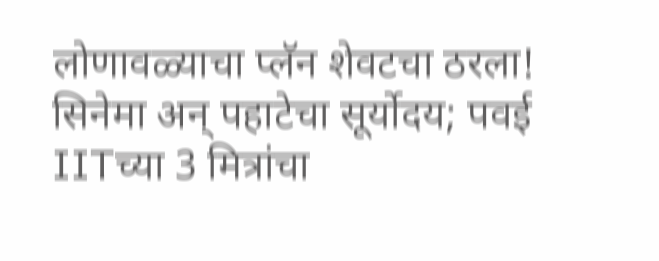लोणावळ्याचा प्लॅन शेवटचा ठरला! सिनेमा अन् पहाटेचा सूर्योदय; पवई IITच्या 3 मित्रांचा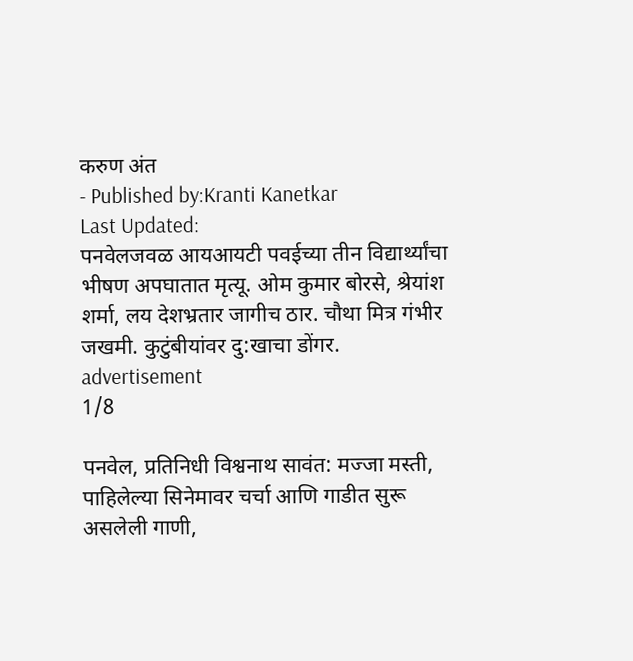करुण अंत
- Published by:Kranti Kanetkar
Last Updated:
पनवेलजवळ आयआयटी पवईच्या तीन विद्यार्थ्यांचा भीषण अपघातात मृत्यू. ओम कुमार बोरसे, श्रेयांश शर्मा, लय देशभ्रतार जागीच ठार. चौथा मित्र गंभीर जखमी. कुटुंबीयांवर दु:खाचा डोंगर.
advertisement
1/8

पनवेल, प्रतिनिधी विश्वनाथ सावंत: मज्जा मस्ती, पाहिलेल्या सिनेमावर चर्चा आणि गाडीत सुरू असलेली गाणी,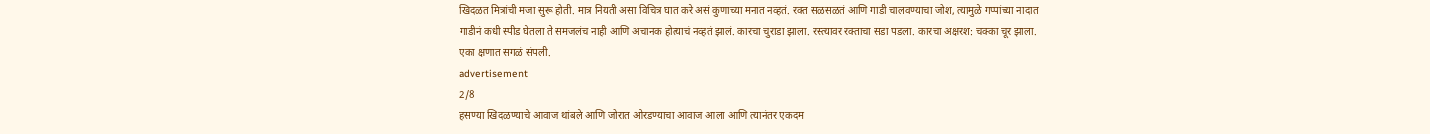खिदळत मित्रांची मजा सुरू होती. मात्र नियती असा विचित्र घात करे असं कुणाच्या मनात नव्हतं. रक्त सळसळतं आणि गाडी चालवण्याचा जोश, त्यामुळे गप्पांच्या नादात गाडीनं कधी स्पीड घेतला ते समजलंच नाही आणि अचानक होत्याचं नव्हतं झालं. कारचा चुराडा झाला. रस्त्यावर रक्ताचा सडा पडला. कारचा अक्षरश: चक्का चूर झाला. एका क्षणात सगळं संपली.
advertisement
2/8
हसण्या खिदळण्याचे आवाज थांबले आणि जोरात ओरडण्याचा आवाज आला आणि त्यानंतर एकदम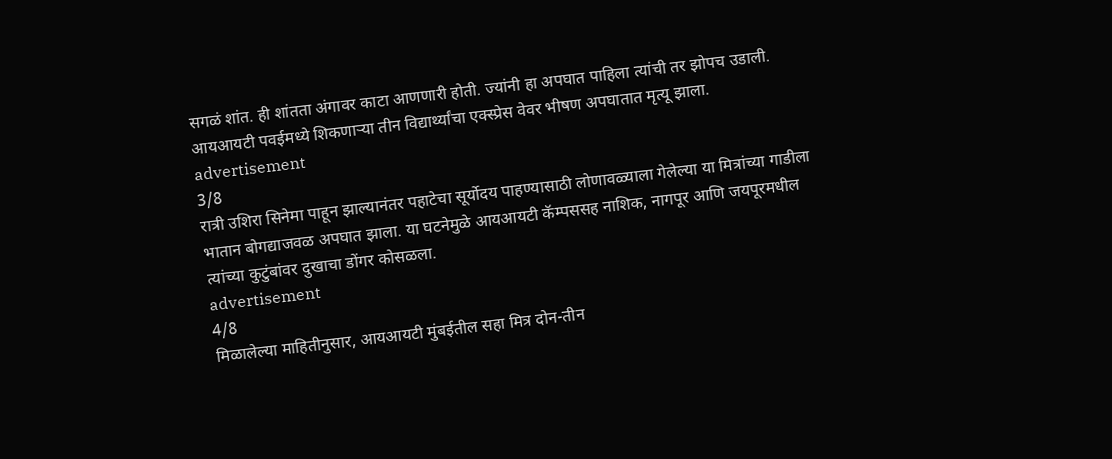सगळं शांत. ही शांतता अंगावर काटा आणणारी होती. ज्यांनी हा अपघात पाहिला त्यांची तर झोपच उडाली. आयआयटी पवईमध्ये शिकणाऱ्या तीन विद्यार्थ्यांचा एक्स्प्रेस वेवर भीषण अपघातात मृत्यू झाला.
advertisement
3/8
रात्री उशिरा सिनेमा पाहून झाल्यानंतर पहाटेचा सूर्योदय पाहण्यासाठी लोणावळ्याला गेलेल्या या मित्रांच्या गाडीला भातान बोगद्याजवळ अपघात झाला. या घटनेमुळे आयआयटी कॅम्पससह नाशिक, नागपूर आणि जयपूरमधील त्यांच्या कुटुंबांवर दुखाचा डोंगर कोसळला.
advertisement
4/8
मिळालेल्या माहितीनुसार, आयआयटी मुंबईतील सहा मित्र दोन-तीन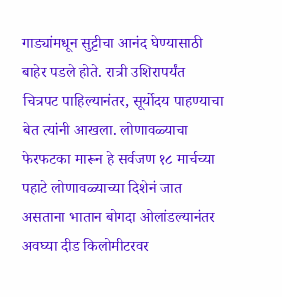गाड्यांमधून सुट्टीचा आनंद घेण्यासाठी बाहेर पडले होते. रात्री उशिरापर्यंत चित्रपट पाहिल्यानंतर, सूर्योदय पाहण्याचा बेत त्यांनी आखला. लोणावळ्याचा फेरफटका मारून हे सर्वजण १८ मार्चच्या पहाटे लोणावळ्याच्या दिशेनं जात असताना भातान बोगदा ओलांडल्यानंतर अवघ्या दीड किलोमीटरवर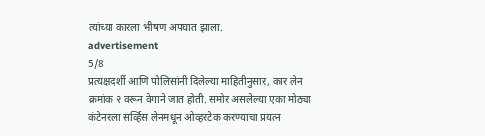त्यांच्या कारला भीषण अपघात झाला.
advertisement
5/8
प्रत्यक्षदर्शी आणि पोलिसांनी दिलेल्या माहितीनुसार, कार लेन क्रमांक २ वरून वेगाने जात होती. समोर असलेल्या एका मोठ्या कंटेनरला सर्व्हिस लेनमधून ओव्हरटेक करण्याचा प्रयत्न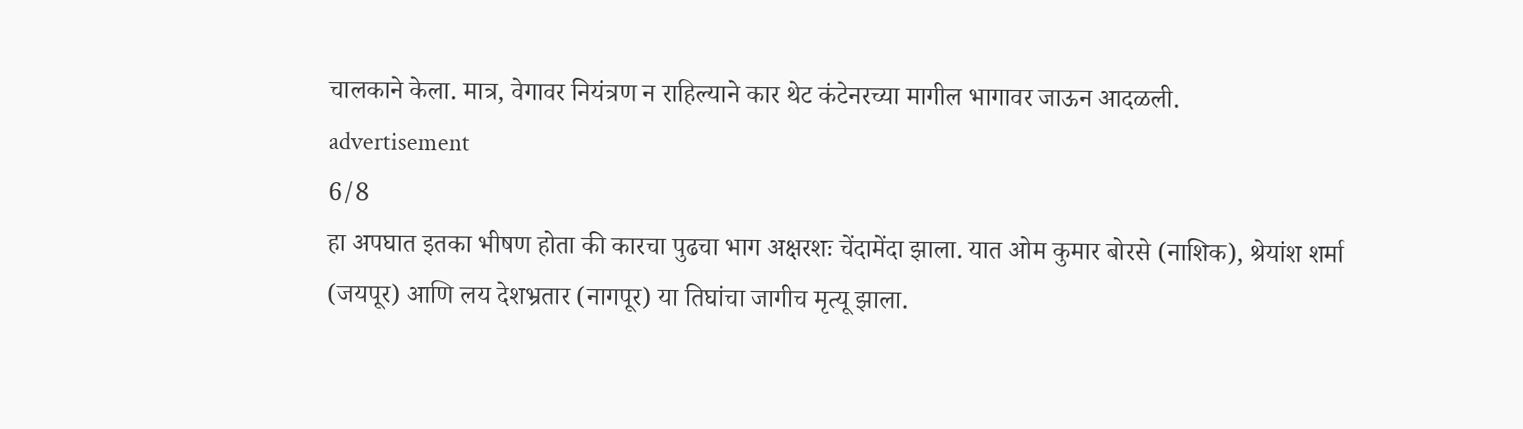चालकाने केला. मात्र, वेगावर नियंत्रण न राहिल्याने कार थेट कंटेनरच्या मागील भागावर जाऊन आदळली.
advertisement
6/8
हा अपघात इतका भीषण होता की कारचा पुढचा भाग अक्षरशः चेंदामेंदा झाला. यात ओम कुमार बोरसे (नाशिक), श्रेयांश शर्मा (जयपूर) आणि लय देशभ्रतार (नागपूर) या तिघांचा जागीच मृत्यू झाला.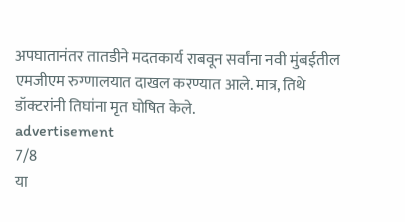अपघातानंतर तातडीने मदतकार्य राबवून सर्वांना नवी मुंबईतील एमजीएम रुग्णालयात दाखल करण्यात आले. मात्र, तिथे डॉक्टरांनी तिघांना मृत घोषित केले.
advertisement
7/8
या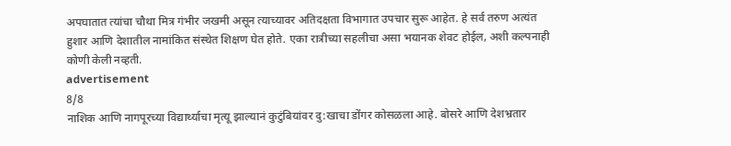अपघातात त्यांचा चौथा मित्र गंभीर जखमी असून त्याच्यावर अतिदक्षता विभागात उपचार सुरू आहेत. हे सर्व तरुण अत्यंत हुशार आणि देशातील नामांकित संस्थेत शिक्षण घेत होते. एका रात्रीच्या सहलीचा असा भयानक शेवट होईल, अशी कल्पनाही कोणी केली नव्हती.
advertisement
8/8
नाशिक आणि नागपूरच्या विद्यार्थ्याचा मृत्यू झाल्यानं कुटुंबियांवर दु:खाचा डोंगर कोसळला आहे. बोसरे आणि देशभ्रतार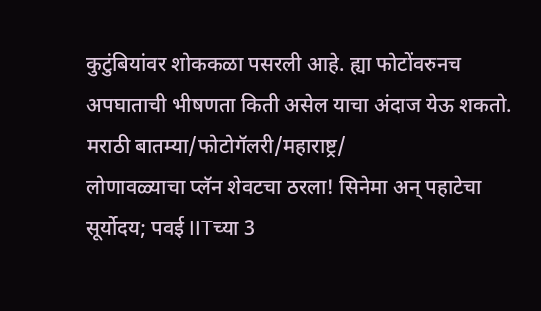कुटुंबियांवर शोककळा पसरली आहे. ह्या फोटोंवरुनच अपघाताची भीषणता किती असेल याचा अंदाज येऊ शकतो.
मराठी बातम्या/फोटोगॅलरी/महाराष्ट्र/
लोणावळ्याचा प्लॅन शेवटचा ठरला! सिनेमा अन् पहाटेचा सूर्योदय; पवई IITच्या 3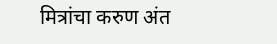मित्रांचा करुण अंत